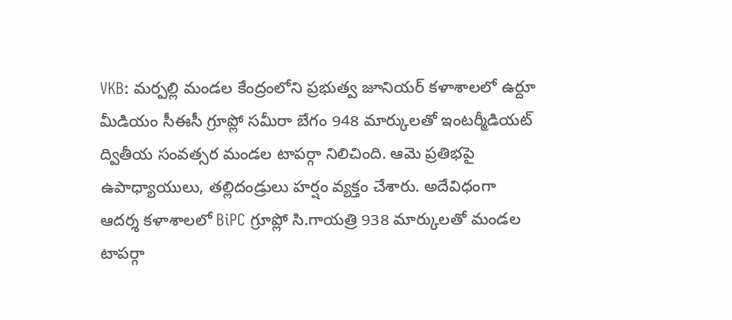VKB: మర్పల్లి మండల కేంద్రంలోని ప్రభుత్వ జూనియర్ కళాశాలలో ఉర్దూ మీడియం సీఈసీ గ్రూప్లో సమీరా బేగం 948 మార్కులతో ఇంటర్మీడియట్ ద్వితీయ సంవత్సర మండల టాపర్గా నిలిచింది. ఆమె ప్రతిభపై ఉపాధ్యాయులు, తల్లిదండ్రులు హర్షం వ్యక్తం చేశారు. అదేవిధంగా ఆదర్శ కళాశాలలో BiPC గ్రూప్లో సి.గాయత్రి 938 మార్కులతో మండల టాపర్గా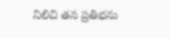నిలిచి తన ప్రతిభను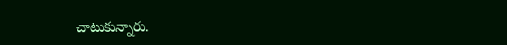చాటుకున్నారు.